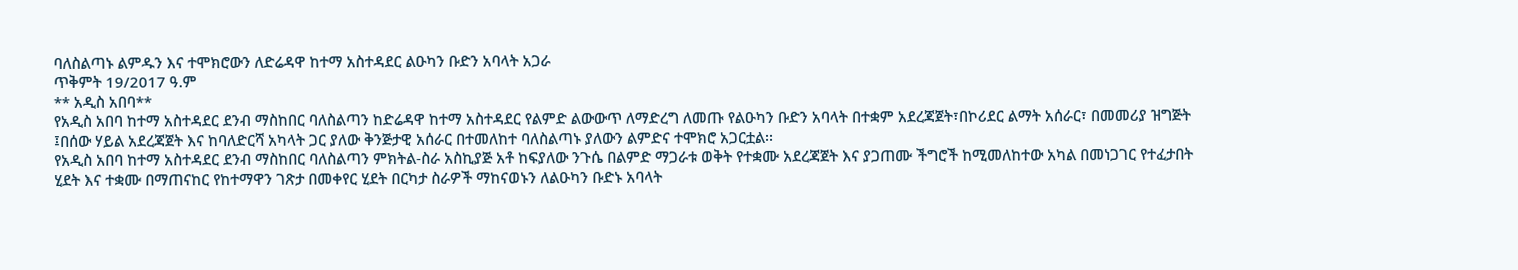ባለስልጣኑ ልምዱን እና ተሞክሮውን ለድሬዳዋ ከተማ አስተዳደር ልዑካን ቡድን አባላት አጋራ
ጥቅምት 19/2017 ዓ.ም
** አዲስ አበባ**
የአዲስ አበባ ከተማ አስተዳደር ደንብ ማስከበር ባለስልጣን ከድሬዳዋ ከተማ አስተዳደር የልምድ ልውውጥ ለማድረግ ለመጡ የልዑካን ቡድን አባላት በተቋም አደረጃጀት፣በኮሪደር ልማት አሰራር፣ በመመሪያ ዝግጅት ፤በሰው ሃይል አደረጃጀት እና ከባለድርሻ አካላት ጋር ያለው ቅንጅታዊ አሰራር በተመለከተ ባለስልጣኑ ያለውን ልምድና ተሞክሮ አጋርቷል፡፡
የአዲስ አበባ ከተማ አስተዳደር ደንብ ማስከበር ባለስልጣን ምክትል-ስራ አስኪያጅ አቶ ከፍያለው ንጉሴ በልምድ ማጋራቱ ወቅት የተቋሙ አደረጃጀት እና ያጋጠሙ ችግሮች ከሚመለከተው አካል በመነጋገር የተፈታበት ሂደት እና ተቋሙ በማጠናከር የከተማዋን ገጽታ በመቀየር ሂደት በርካታ ስራዎች ማከናወኑን ለልዑካን ቡድኑ አባላት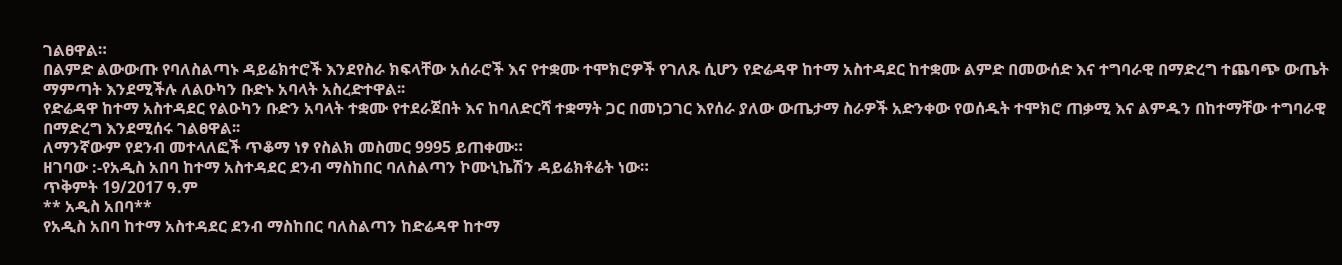ገልፀዋል።
በልምድ ልውውጡ የባለስልጣኑ ዳይሬክተሮች እንደየስራ ክፍላቸው አሰራሮች እና የተቋሙ ተሞክሮዎች የገለጹ ሲሆን የድሬዳዋ ከተማ አስተዳደር ከተቋሙ ልምድ በመውሰድ እና ተግባራዊ በማድረግ ተጨባጭ ውጤት ማምጣት እንደሚችሉ ለልዑካን ቡድኑ አባላት አስረድተዋል፡፡
የድሬዳዋ ከተማ አስተዳደር የልዑካን ቡድን አባላት ተቋሙ የተደራጀበት እና ከባለድርሻ ተቋማት ጋር በመነጋገር እየሰራ ያለው ውጤታማ ስራዎች አድንቀው የወሰዱት ተሞክሮ ጠቃሚ እና ልምዱን በከተማቸው ተግባራዊ በማድረግ እንደሚሰሩ ገልፀዋል፡፡
ለማንኛውም የደንብ መተላለፎች ጥቆማ ነፃ የስልክ መስመር 9995 ይጠቀሙ።
ዘገባው :-የአዲስ አበባ ከተማ አስተዳደር ደንብ ማስከበር ባለስልጣን ኮሙኒኬሽን ዳይሬክቶሬት ነው።
ጥቅምት 19/2017 ዓ.ም
** አዲስ አበባ**
የአዲስ አበባ ከተማ አስተዳደር ደንብ ማስከበር ባለስልጣን ከድሬዳዋ ከተማ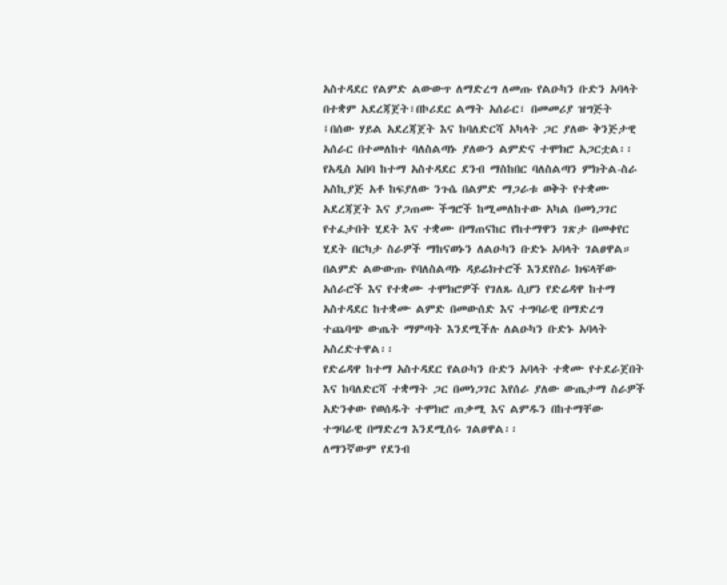አስተዳደር የልምድ ልውውጥ ለማድረግ ለመጡ የልዑካን ቡድን አባላት በተቋም አደረጃጀት፣በኮሪደር ልማት አሰራር፣ በመመሪያ ዝግጅት ፤በሰው ሃይል አደረጃጀት እና ከባለድርሻ አካላት ጋር ያለው ቅንጅታዊ አሰራር በተመለከተ ባለስልጣኑ ያለውን ልምድና ተሞክሮ አጋርቷል፡፡
የአዲስ አበባ ከተማ አስተዳደር ደንብ ማስከበር ባለስልጣን ምክትል-ስራ አስኪያጅ አቶ ከፍያለው ንጉሴ በልምድ ማጋራቱ ወቅት የተቋሙ አደረጃጀት እና ያጋጠሙ ችግሮች ከሚመለከተው አካል በመነጋገር የተፈታበት ሂደት እና ተቋሙ በማጠናከር የከተማዋን ገጽታ በመቀየር ሂደት በርካታ ስራዎች ማከናወኑን ለልዑካን ቡድኑ አባላት ገልፀዋል።
በልምድ ልውውጡ የባለስልጣኑ ዳይሬክተሮች እንደየስራ ክፍላቸው አሰራሮች እና የተቋሙ ተሞክሮዎች የገለጹ ሲሆን የድሬዳዋ ከተማ አስተዳደር ከተቋሙ ልምድ በመውሰድ እና ተግባራዊ በማድረግ ተጨባጭ ውጤት ማምጣት እንደሚችሉ ለልዑካን ቡድኑ አባላት አስረድተዋል፡፡
የድሬዳዋ ከተማ አስተዳደር የልዑካን ቡድን አባላት ተቋሙ የተደራጀበት እና ከባለድርሻ ተቋማት ጋር በመነጋገር እየሰራ ያለው ውጤታማ ስራዎች አድንቀው የወሰዱት ተሞክሮ ጠቃሚ እና ልምዱን በከተማቸው ተግባራዊ በማድረግ እንደሚሰሩ ገልፀዋል፡፡
ለማንኛውም የደንብ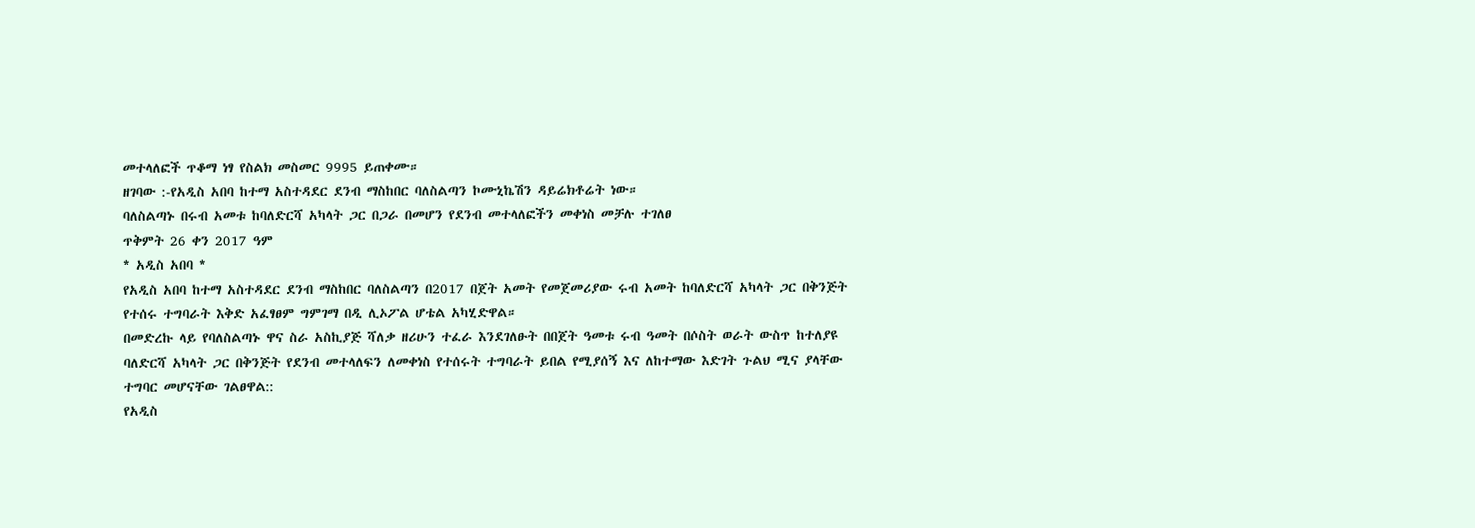መተላለፎች ጥቆማ ነፃ የስልክ መስመር 9995 ይጠቀሙ።
ዘገባው :-የአዲስ አበባ ከተማ አስተዳደር ደንብ ማስከበር ባለስልጣን ኮሙኒኬሽን ዳይሬክቶሬት ነው።
ባለስልጣኑ በሩብ አመቱ ከባለድርሻ አካላት ጋር በጋራ በመሆን የደንብ መተላለፎችን መቀነስ መቻሉ ተገለፀ
ጥቅምት 26 ቀን 2017 ዓም
* አዲስ አበባ *
የአዲስ አበባ ከተማ አስተዳደር ደንብ ማስከበር ባለስልጣን በ2017 በጀት አመት የመጀመሪያው ሩብ አመት ከባለድርሻ አካላት ጋር በቅንጅት የተሰሩ ተግባራት እቅድ አፈፃፀም ግምገማ በዲ ሊኦፖል ሆቴል አካሂድዋል።
በመድረኩ ላይ የባለስልጣኑ ዋና ስራ አስኪያጅ ሻለቃ ዘሪሁን ተፈራ እንደገለፁት በበጀት ዓመቱ ሩብ ዓመት በሶስት ወራት ውስጥ ከተለያዩ ባለድርሻ አካላት ጋር በቅንጅት የደንብ መተላለፍን ለመቀነስ የተሰሩት ተግባራት ይበል የሚያሰኝ እና ለከተማው እድገት ጉልህ ሚና ያላቸው ተግባር መሆናቸው ገልፀዋል::
የአዲስ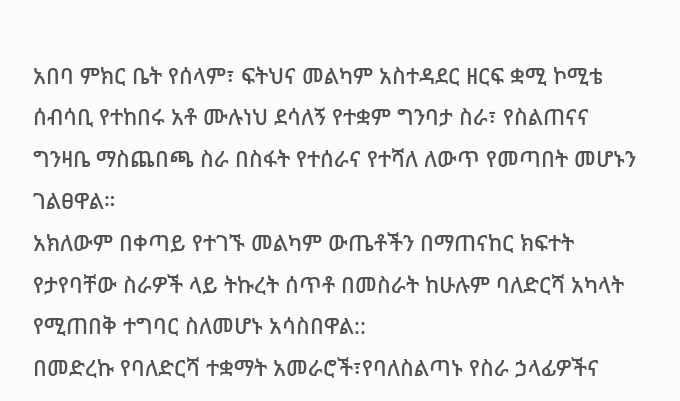አበባ ምክር ቤት የሰላም፣ ፍትህና መልካም አስተዳደር ዘርፍ ቋሚ ኮሚቴ ሰብሳቢ የተከበሩ አቶ ሙሉነህ ደሳለኝ የተቋም ግንባታ ስራ፣ የስልጠናና ግንዛቤ ማስጨበጫ ስራ በስፋት የተሰራና የተሻለ ለውጥ የመጣበት መሆኑን ገልፀዋል።
አክለውም በቀጣይ የተገኙ መልካም ውጤቶችን በማጠናከር ክፍተት የታየባቸው ስራዎች ላይ ትኩረት ሰጥቶ በመስራት ከሁሉም ባለድርሻ አካላት የሚጠበቅ ተግባር ስለመሆኑ አሳስበዋል::
በመድረኩ የባለድርሻ ተቋማት አመራሮች፣የባለስልጣኑ የስራ ኃላፊዎችና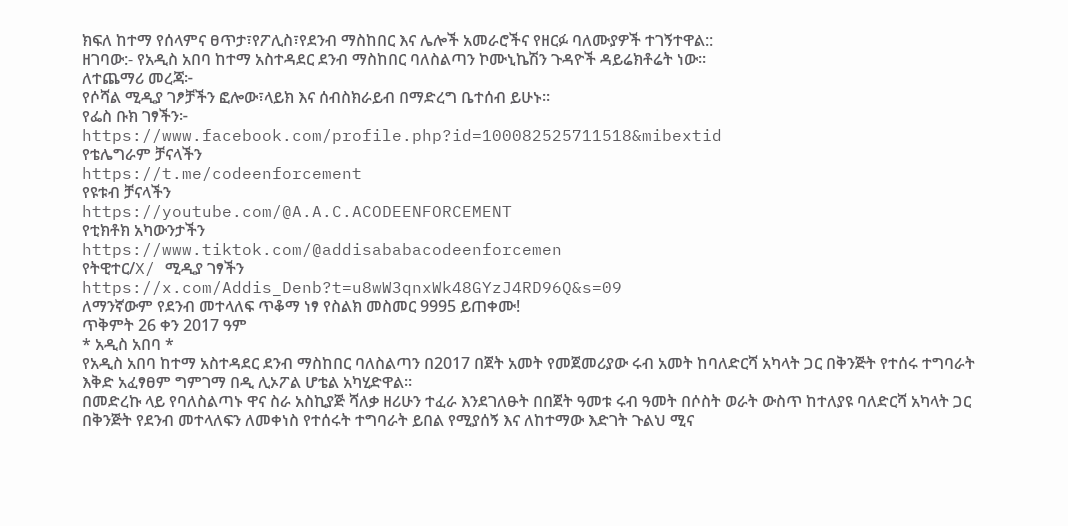ክፍለ ከተማ የሰላምና ፀጥታ፣የፖሊስ፣የደንብ ማስከበር እና ሌሎች አመራሮችና የዘርፉ ባለሙያዎች ተገኝተዋል::
ዘገባው:- የአዲስ አበባ ከተማ አስተዳደር ደንብ ማስከበር ባለስልጣን ኮሙኒኬሽን ጉዳዮች ዳይሬክቶሬት ነው።
ለተጨማሪ መረጃ፦
የሶሻል ሚዲያ ገፆቻችን ፎሎው፣ላይክ እና ሰብስክራይብ በማድረግ ቤተሰብ ይሁኑ።
የፌስ ቡክ ገፃችን፦
https://www.facebook.com/profile.php?id=100082525711518&mibextid
የቴሌግራም ቻናላችን
https://t.me/codeenforcement
የዩቱብ ቻናላችን
https://youtube.com/@A.A.C.ACODEENFORCEMENT
የቲክቶክ አካውንታችን
https://www.tiktok.com/@addisababacodeenforcemen
የትዊተር/X/ ሚዲያ ገፃችን
https://x.com/Addis_Denb?t=u8wW3qnxWk48GYzJ4RD96Q&s=09
ለማንኛውም የደንብ መተላለፍ ጥቆማ ነፃ የስልክ መስመር 9995 ይጠቀሙ!
ጥቅምት 26 ቀን 2017 ዓም
* አዲስ አበባ *
የአዲስ አበባ ከተማ አስተዳደር ደንብ ማስከበር ባለስልጣን በ2017 በጀት አመት የመጀመሪያው ሩብ አመት ከባለድርሻ አካላት ጋር በቅንጅት የተሰሩ ተግባራት እቅድ አፈፃፀም ግምገማ በዲ ሊኦፖል ሆቴል አካሂድዋል።
በመድረኩ ላይ የባለስልጣኑ ዋና ስራ አስኪያጅ ሻለቃ ዘሪሁን ተፈራ እንደገለፁት በበጀት ዓመቱ ሩብ ዓመት በሶስት ወራት ውስጥ ከተለያዩ ባለድርሻ አካላት ጋር በቅንጅት የደንብ መተላለፍን ለመቀነስ የተሰሩት ተግባራት ይበል የሚያሰኝ እና ለከተማው እድገት ጉልህ ሚና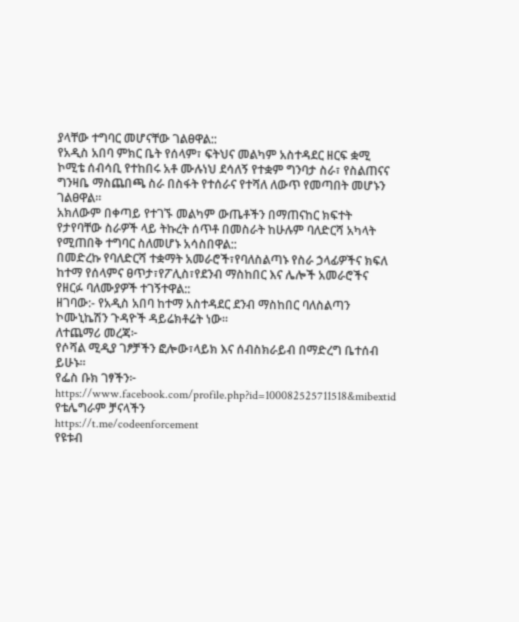ያላቸው ተግባር መሆናቸው ገልፀዋል::
የአዲስ አበባ ምክር ቤት የሰላም፣ ፍትህና መልካም አስተዳደር ዘርፍ ቋሚ ኮሚቴ ሰብሳቢ የተከበሩ አቶ ሙሉነህ ደሳለኝ የተቋም ግንባታ ስራ፣ የስልጠናና ግንዛቤ ማስጨበጫ ስራ በስፋት የተሰራና የተሻለ ለውጥ የመጣበት መሆኑን ገልፀዋል።
አክለውም በቀጣይ የተገኙ መልካም ውጤቶችን በማጠናከር ክፍተት የታየባቸው ስራዎች ላይ ትኩረት ሰጥቶ በመስራት ከሁሉም ባለድርሻ አካላት የሚጠበቅ ተግባር ስለመሆኑ አሳስበዋል::
በመድረኩ የባለድርሻ ተቋማት አመራሮች፣የባለስልጣኑ የስራ ኃላፊዎችና ክፍለ ከተማ የሰላምና ፀጥታ፣የፖሊስ፣የደንብ ማስከበር እና ሌሎች አመራሮችና የዘርፉ ባለሙያዎች ተገኝተዋል::
ዘገባው:- የአዲስ አበባ ከተማ አስተዳደር ደንብ ማስከበር ባለስልጣን ኮሙኒኬሽን ጉዳዮች ዳይሬክቶሬት ነው።
ለተጨማሪ መረጃ፦
የሶሻል ሚዲያ ገፆቻችን ፎሎው፣ላይክ እና ሰብስክራይብ በማድረግ ቤተሰብ ይሁኑ።
የፌስ ቡክ ገፃችን፦
https://www.facebook.com/profile.php?id=100082525711518&mibextid
የቴሌግራም ቻናላችን
https://t.me/codeenforcement
የዩቱብ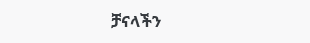ቻናላችን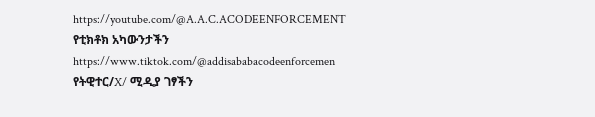https://youtube.com/@A.A.C.ACODEENFORCEMENT
የቲክቶክ አካውንታችን
https://www.tiktok.com/@addisababacodeenforcemen
የትዊተር/X/ ሚዲያ ገፃችን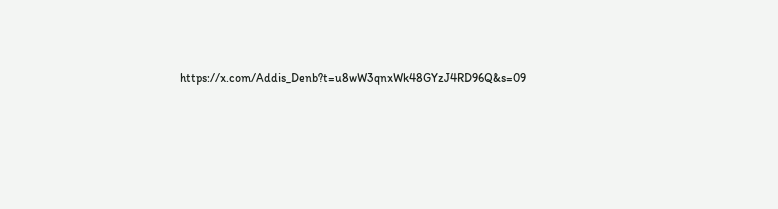https://x.com/Addis_Denb?t=u8wW3qnxWk48GYzJ4RD96Q&s=09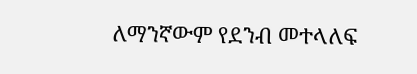ለማንኛውም የደንብ መተላለፍ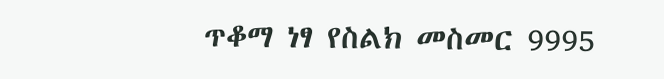ጥቆማ ነፃ የስልክ መስመር 9995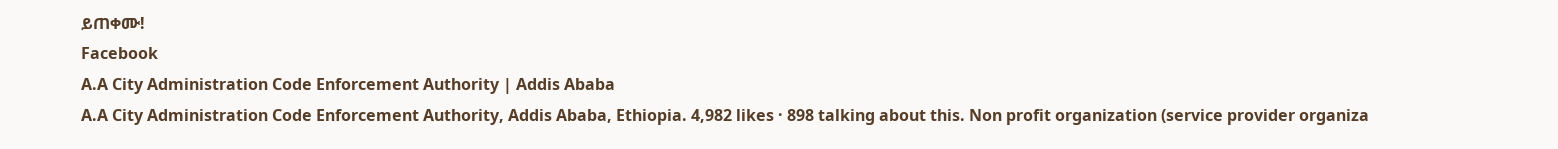ይጠቀሙ!
Facebook
A.A City Administration Code Enforcement Authority | Addis Ababa
A.A City Administration Code Enforcement Authority, Addis Ababa, Ethiopia. 4,982 likes · 898 talking about this. Non profit organization (service provider organiza